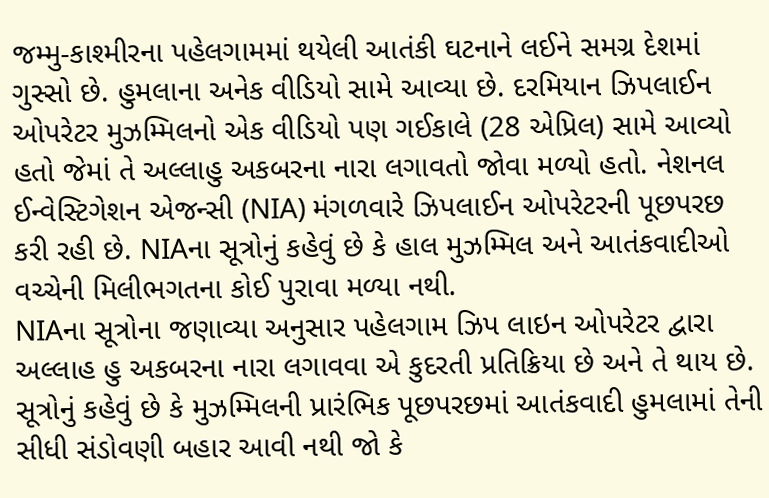જમ્મુ-કાશ્મીરના પહેલગામમાં થયેલી આતંકી ઘટનાને લઈને સમગ્ર દેશમાં ગુસ્સો છે. હુમલાના અનેક વીડિયો સામે આવ્યા છે. દરમિયાન ઝિપલાઈન ઓપરેટર મુઝમ્મિલનો એક વીડિયો પણ ગઈકાલે (28 એપ્રિલ) સામે આવ્યો હતો જેમાં તે અલ્લાહુ અકબરના નારા લગાવતો જોવા મળ્યો હતો. નેશનલ ઈન્વેસ્ટિગેશન એજન્સી (NIA) મંગળવારે ઝિપલાઈન ઓપરેટરની પૂછપરછ કરી રહી છે. NIAના સૂત્રોનું કહેવું છે કે હાલ મુઝમ્મિલ અને આતંકવાદીઓ વચ્ચેની મિલીભગતના કોઈ પુરાવા મળ્યા નથી.
NIAના સૂત્રોના જણાવ્યા અનુસાર પહેલગામ ઝિપ લાઇન ઓપરેટર દ્વારા અલ્લાહ હુ અકબરના નારા લગાવવા એ કુદરતી પ્રતિક્રિયા છે અને તે થાય છે. સૂત્રોનું કહેવું છે કે મુઝમ્મિલની પ્રારંભિક પૂછપરછમાં આતંકવાદી હુમલામાં તેની સીધી સંડોવણી બહાર આવી નથી જો કે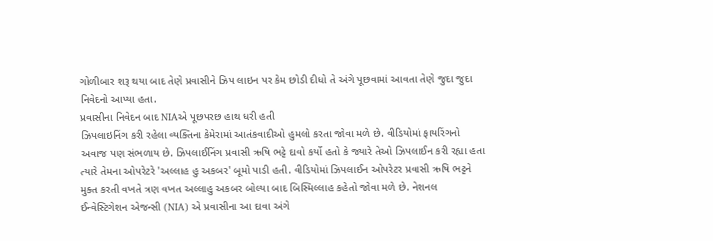ગોળીબાર શરૂ થયા બાદ તેણે પ્રવાસીને ઝિપ લાઇન પર કેમ છોડી દીધો તે અંગે પૂછવામાં આવતા તેણે જુદા જુદા નિવેદનો આપ્યા હતા.
પ્રવાસીના નિવેદન બાદ NIAએ પૂછપરછ હાથ ધરી હતી
ઝિપલાઇનિંગ કરી રહેલા વ્યક્તિના કેમેરામાં આતંકવાદીઓ હુમલો કરતા જોવા મળે છે. વીડિયોમાં ફાયરિંગનો અવાજ પણ સંભળાય છે. ઝિપલાઈનિંગ પ્રવાસી ઋષિ ભટ્ટે દાવો કર્યો હતો કે જ્યારે તેઓ ઝિપલાઈન કરી રહ્યા હતા ત્યારે તેમના ઓપરેટરે 'અલ્લાહ હુ અકબર' બૂમો પાડી હતી. વીડિયોમાં ઝિપલાઈન ઓપરેટર પ્રવાસી ઋષિ ભટ્ટને મુક્ત કરતી વખતે ત્રણ વખત અલ્લાહુ અકબર બોલ્યા બાદ બિસ્મિલ્લાહ કહેતો જોવા મળે છે. નેશનલ ઈન્વેસ્ટિગેશન એજન્સી (NIA) એ પ્રવાસીના આ દાવા અંગે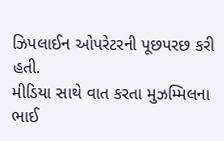ઝિપલાઈન ઓપરેટરની પૂછપરછ કરી હતી.
મીડિયા સાથે વાત કરતા મુઝમ્મિલના ભાઈ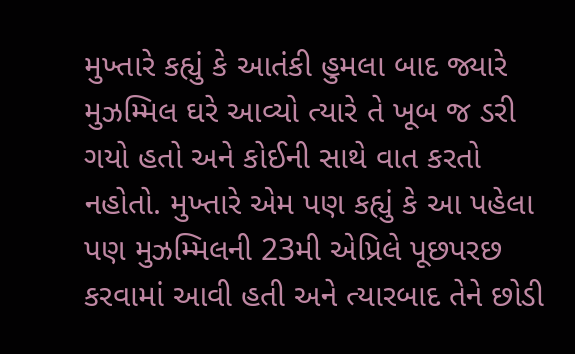મુખ્તારે કહ્યું કે આતંકી હુમલા બાદ જ્યારે મુઝમ્મિલ ઘરે આવ્યો ત્યારે તે ખૂબ જ ડરી ગયો હતો અને કોઈની સાથે વાત કરતો નહોતો. મુખ્તારે એમ પણ કહ્યું કે આ પહેલા પણ મુઝમ્મિલની 23મી એપ્રિલે પૂછપરછ કરવામાં આવી હતી અને ત્યારબાદ તેને છોડી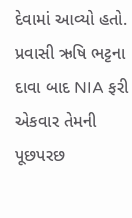દેવામાં આવ્યો હતો. પ્રવાસી ઋષિ ભટ્ટના દાવા બાદ NIA ફરી એકવાર તેમની પૂછપરછ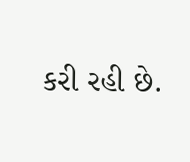કરી રહી છે.